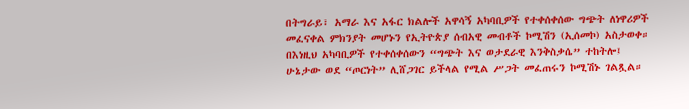በትግራይ፣ አማራ እና አፋር ክልሎች አዋሳኝ አካባቢዎች የተቀሰቀሰው ግጭት ለነዋሪዎች መፈናቀል ምክንያት መሆኑን የኢትዮጵያ ሰብአዊ መብቶች ኮሚሽን (ኢሰመኮ) አስታወቀ። በእነዚህ አካባቢዎች የተቀሰቀሰውን “ግጭት እና ወታደራዊ እንቅስቃሴ” ተከትሎ፤ ሁኔታው ወደ “ጦርነት” ሊሸጋገር ይችላል የሚል ሥጋት መፈጠሩን ኮሚሽኑ ገልጿል።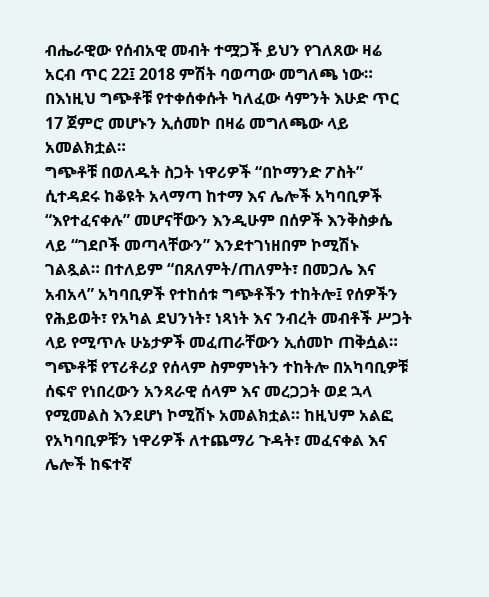ብሔራዊው የሰብአዊ መብት ተሟጋች ይህን የገለጸው ዛሬ አርብ ጥር 22፤ 2018 ምሽት ባወጣው መግለጫ ነው። በእነዚህ ግጭቶቹ የተቀሰቀሱት ካለፈው ሳምንት እሁድ ጥር 17 ጀምሮ መሆኑን ኢሰመኮ በዛሬ መግለጫው ላይ አመልክቷል።
ግጭቶቹ በወለዱት ስጋት ነዋሪዎች “በኮማንድ ፖስት” ሲተዳደሩ ከቆዩት አላማጣ ከተማ እና ሌሎች አካባቢዎች “እየተፈናቀሉ” መሆናቸውን እንዲሁም በሰዎች እንቅስቃሴ ላይ “ገደቦች መጣላቸውን” እንደተገነዘበም ኮሚሽኑ ገልጿል። በተለይም “በጸለምት/ጠለምት፣ በመጋሌ እና አብአላ” አካባቢዎች የተከሰቱ ግጭቶችን ተከትሎ፤ የሰዎችን የሕይወት፣ የአካል ደህንነት፣ ነጻነት እና ንብረት መብቶች ሥጋት ላይ የሚጥሉ ሁኔታዎች መፈጠራቸውን ኢሰመኮ ጠቅሷል።
ግጭቶቹ የፕሪቶሪያ የሰላም ስምምነትን ተከትሎ በአካባቢዎቹ ሰፍኖ የነበረውን አንጻራዊ ሰላም እና መረጋጋት ወደ ኋላ የሚመልስ እንደሆነ ኮሚሽኑ አመልክቷል። ከዚህም አልፎ የአካባቢዎቹን ነዋሪዎች ለተጨማሪ ጉዳት፣ መፈናቀል እና ሌሎች ከፍተኛ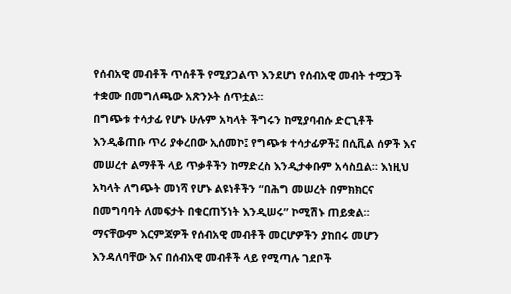የሰብአዊ መብቶች ጥሰቶች የሚያጋልጥ እንደሆነ የሰብአዊ መብት ተሟጋች ተቋሙ በመግለጫው አጽንኦት ሰጥቷል።
በግጭቱ ተሳታፊ የሆኑ ሁሉም አካላት ችግሩን ከሚያባብሱ ድርጊቶች እንዲቆጠቡ ጥሪ ያቀረበው ኢሰመኮ፤ የግጭቱ ተሳታፊዎች፤ በሲቪል ሰዎች እና መሠረተ ልማቶች ላይ ጥቃቶችን ከማድረስ እንዲታቀቡም አሳስቧል። እነዚህ አካላት ለግጭት መነሻ የሆኑ ልዩነቶችን “በሕግ መሠረት በምክክርና በመግባባት ለመፍታት በቁርጠኝነት እንዲሠሩ” ኮሚሽኑ ጠይቋል።
ማናቸውም እርምጃዎች የሰብአዊ መብቶች መርሆዎችን ያከበሩ መሆን እንዳለባቸው እና በሰብአዊ መብቶች ላይ የሚጣሉ ገደቦች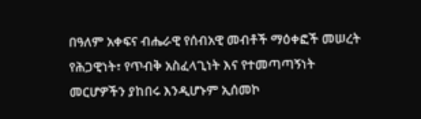በዓለም አቀፍና ብሔራዊ የሰብአዊ መብቶች ማዕቀፎች መሠረት የሕጋዊነት፣ የጥብቅ አስፈላጊነት እና የተመጣጣኝነት መርሆዎችን ያከበሩ እንዲሆኑም ኢሰመኮ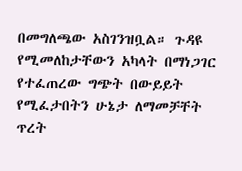በመግለጫው አስገንዝቧል። ጉዳዩ የሚመለከታቸውን አካላት በማነጋገር የተፈጠረው ግጭት በውይይት የሚፈታበትን ሁኔታ ለማመቻቸት ጥረት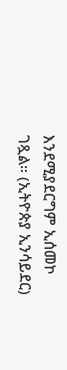እንደሚያደርግም ኢሰመኮ ገጿል። (ኢትዮጵያ ኢንሳይደር)